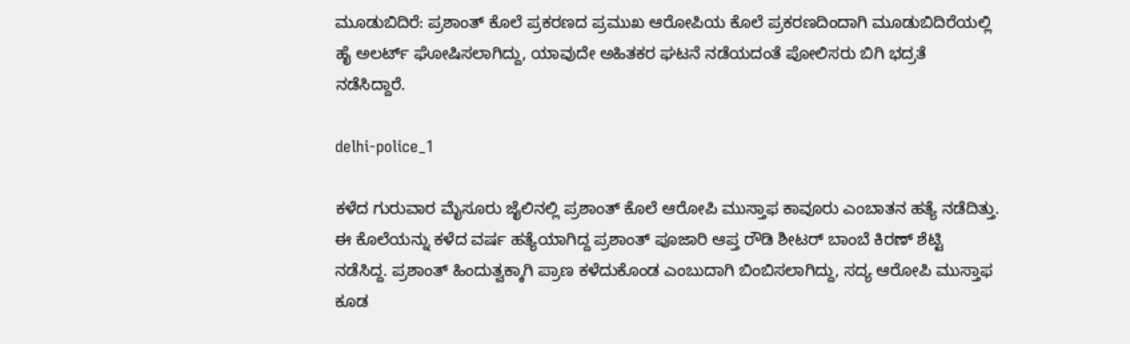ಮೂಡುಬಿದಿರೆ: ಪ್ರಶಾಂತ್ ಕೊಲೆ ಪ್ರಕರಣದ ಪ್ರಮುಖ ಆರೋಪಿಯ ಕೊಲೆ ಪ್ರಕರಣದಿಂದಾಗಿ ಮೂಡುಬಿದಿರೆಯಲ್ಲಿ ಹೈ ಅಲರ್ಟ್ ಘೋಷಿಸಲಾಗಿದ್ದು, ಯಾವುದೇ ಅಹಿತಕರ ಘಟನೆ ನಡೆಯದಂತೆ ಪೋಲಿಸರು ಬಿಗಿ ಭದ್ರತೆ ನಡೆಸಿದ್ದಾರೆ.

delhi-police_1

ಕಳೆದ ಗುರುವಾರ ಮೈಸೂರು ಜೈಲಿನಲ್ಲಿ ಪ್ರಶಾಂತ್ ಕೊಲೆ ಆರೋಪಿ ಮುಸ್ತಾಫ ಕಾವೂರು ಎಂಬಾತನ ಹತ್ಯೆ ನಡೆದಿತ್ತು. ಈ ಕೊಲೆಯನ್ನು ಕಳೆದ ವರ್ಷ ಹತ್ಯೆಯಾಗಿದ್ದ ಪ್ರಶಾಂತ್ ಪೂಜಾರಿ ಆಪ್ತ ರೌಡಿ ಶೀಟರ್ ಬಾಂಬೆ ಕಿರಣ್ ಶೆಟ್ಟಿ ನಡೆಸಿದ್ದ. ಪ್ರಶಾಂತ್ ಹಿಂದುತ್ವಕ್ಕಾಗಿ ಪ್ರಾಣ ಕಳೆದುಕೊಂಡ ಎಂಬುದಾಗಿ ಬಿಂಬಿಸಲಾಗಿದ್ದು, ಸದ್ಯ ಆರೋಪಿ ಮುಸ್ತಾಫ ಕೂಡ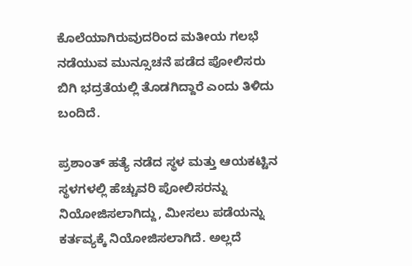ಕೊಲೆಯಾಗಿರುವುದರಿಂದ ಮತೀಯ ಗಲಭೆ ನಡೆಯುವ ಮುನ್ಸೂಚನೆ ಪಡೆದ ಪೋಲಿಸರು ಬಿಗಿ ಭದ್ರತೆಯಲ್ಲಿ ತೊಡಗಿದ್ದಾರೆ ಎಂದು ತಿಳಿದು ಬಂದಿದೆ.

ಪ್ರಶಾಂತ್ ಹತ್ಯೆ ನಡೆದ ಸ್ಥಳ ಮತ್ತು ಆಯಕಟ್ಟಿನ ಸ್ಥಳಗಳಲ್ಲಿ ಹೆಚ್ಚುವರಿ ಪೋಲಿಸರನ್ನು ನಿಯೋಜಿಸಲಾಗಿದ್ದು, ಮೀಸಲು ಪಡೆಯನ್ನು ಕರ್ತವ್ಯಕ್ಕೆ ನಿಯೋಜಿಸಲಾಗಿದೆ. ಅಲ್ಲದೆ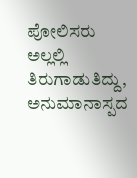ಪೋಲಿಸರು ಅಲ್ಲಲ್ಲಿ ತಿರುಗಾಡುತಿದ್ದು, ಅನುಮಾನಾಸ್ಪದ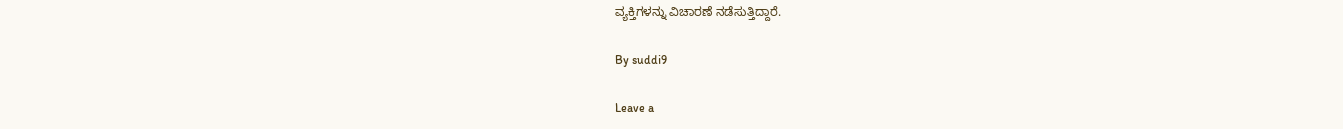ವ್ಯಕ್ತಿಗಳನ್ನು ವಿಚಾರಣೆ ನಡೆಸುತ್ತಿದ್ದಾರೆ.

By suddi9

Leave a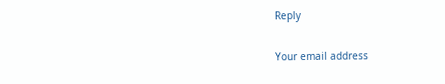Reply

Your email address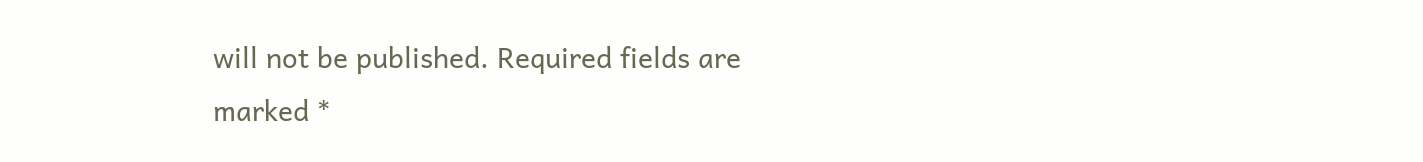will not be published. Required fields are marked *